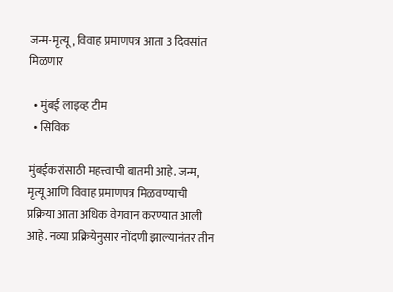जन्म-मृत्यू, विवाह प्रमाणपत्र आता 3 दिवसांत मिळणार

  • मुंबई लाइव्ह टीम
  • सिविक

मुंबईकरांसाठी महत्त्वाची बातमी आहे. जन्म, मृत्यू आणि विवाह प्रमाणपत्र मिळवण्याची प्रक्रिया आता अधिक वेगवान करण्यात आली आहे. नव्या प्रक्रियेनुसार नोंदणी झाल्यानंतर तीन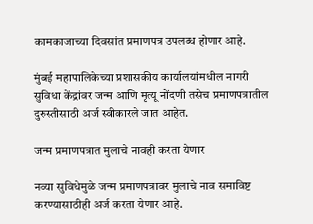कामकाजाच्या दिवसांत प्रमाणपत्र उपलब्ध होणार आहे.

मुंबई महापालिकेच्या प्रशासकीय कार्यालयांमधील नागरी सुविधा केंद्रांवर जन्म आणि मृत्यू नोंदणी तसेच प्रमाणपत्रातील दुरुस्तीसाठी अर्ज स्वीकारले जात आहेत.

जन्म प्रमाणपत्रात मुलाचे नावही करता येणार

नव्या सुविधेमुळे जन्म प्रमाणपत्रावर मुलाचे नाव समाविष्ट करण्यासाठीही अर्ज करता येणार आहे.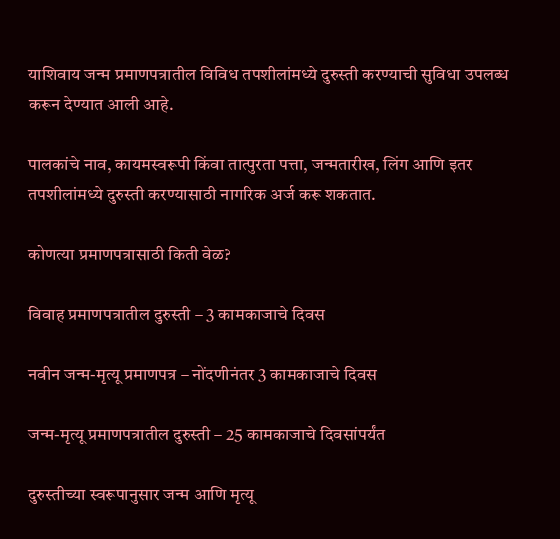याशिवाय जन्म प्रमाणपत्रातील विविध तपशीलांमध्ये दुरुस्ती करण्याची सुविधा उपलब्ध करून देण्यात आली आहे.

पालकांचे नाव, कायमस्वरूपी किंवा तात्पुरता पत्ता, जन्मतारीख, लिंग आणि इतर तपशीलांमध्ये दुरुस्ती करण्यासाठी नागरिक अर्ज करू शकतात.

कोणत्या प्रमाणपत्रासाठी किती वेळ?

विवाह प्रमाणपत्रातील दुरुस्ती – 3 कामकाजाचे दिवस

नवीन जन्म-मृत्यू प्रमाणपत्र – नोंदणीनंतर 3 कामकाजाचे दिवस

जन्म-मृत्यू प्रमाणपत्रातील दुरुस्ती – 25 कामकाजाचे दिवसांपर्यंत

दुरुस्तीच्या स्वरूपानुसार जन्म आणि मृत्यू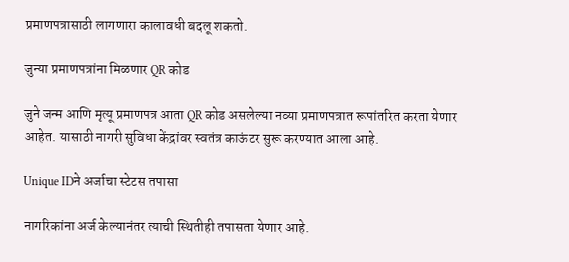प्रमाणपत्रासाठी लागणारा कालावधी बदलू शकतो.

जुन्या प्रमाणपत्रांना मिळणार QR कोड

जुने जन्म आणि मृत्यू प्रमाणपत्र आता QR कोड असलेल्या नव्या प्रमाणपत्रात रूपांतरित करता येणार आहेत. यासाठी नागरी सुविधा केंद्रांवर स्वतंत्र काऊंटर सुरू करण्यात आला आहे.

Unique IDने अर्जाचा स्टेटस तपासा

नागरिकांना अर्ज केल्यानंतर त्याची स्थितीही तपासता येणार आहे.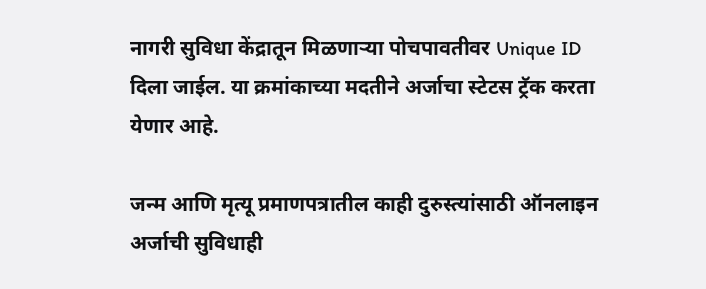नागरी सुविधा केंद्रातून मिळणाऱ्या पोचपावतीवर Unique ID दिला जाईल. या क्रमांकाच्या मदतीने अर्जाचा स्टेटस ट्रॅक करता येणार आहे.

जन्म आणि मृत्यू प्रमाणपत्रातील काही दुरुस्त्यांसाठी ऑनलाइन अर्जाची सुविधाही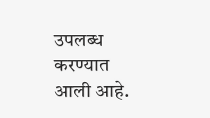उपलब्ध करण्यात आली आहे.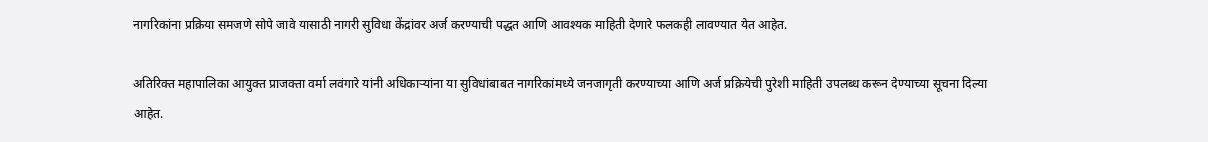नागरिकांना प्रक्रिया समजणे सोपे जावे यासाठी नागरी सुविधा केंद्रांवर अर्ज करण्याची पद्धत आणि आवश्यक माहिती देणारे फलकही लावण्यात येत आहेत.

अतिरिक्त महापालिका आयुक्त प्राजक्ता वर्मा लवंगारे यांनी अधिकाऱ्यांना या सुविधांबाबत नागरिकांमध्ये जनजागृती करण्याच्या आणि अर्ज प्रक्रियेची पुरेशी माहिती उपलब्ध करून देण्याच्या सूचना दिल्या आहेत.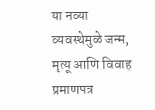या नव्या व्यवस्थेमुळे जन्म, मृत्यू आणि विवाह प्रमाणपत्र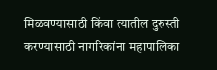मिळवण्यासाठी किंवा त्यातील दुरुस्ती करण्यासाठी नागरिकांना महापालिका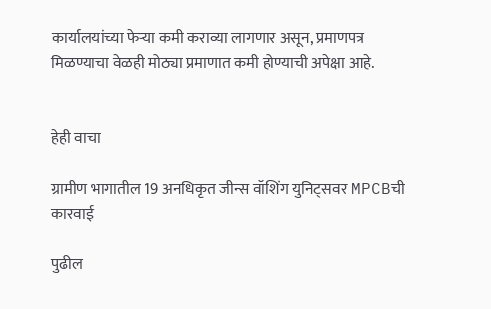कार्यालयांच्या फेऱ्या कमी कराव्या लागणार असून, प्रमाणपत्र मिळण्याचा वेळही मोठ्या प्रमाणात कमी होण्याची अपेक्षा आहे.


हेही वाचा

ग्रामीण भागातील 19 अनधिकृत जीन्स वॉशिंग युनिट्सवर MPCBची कारवाई

पुढील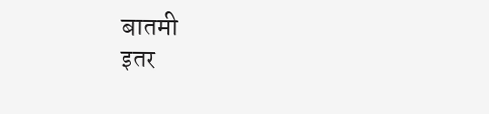बातमी
इतर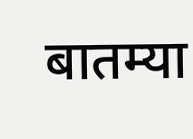बातम्या